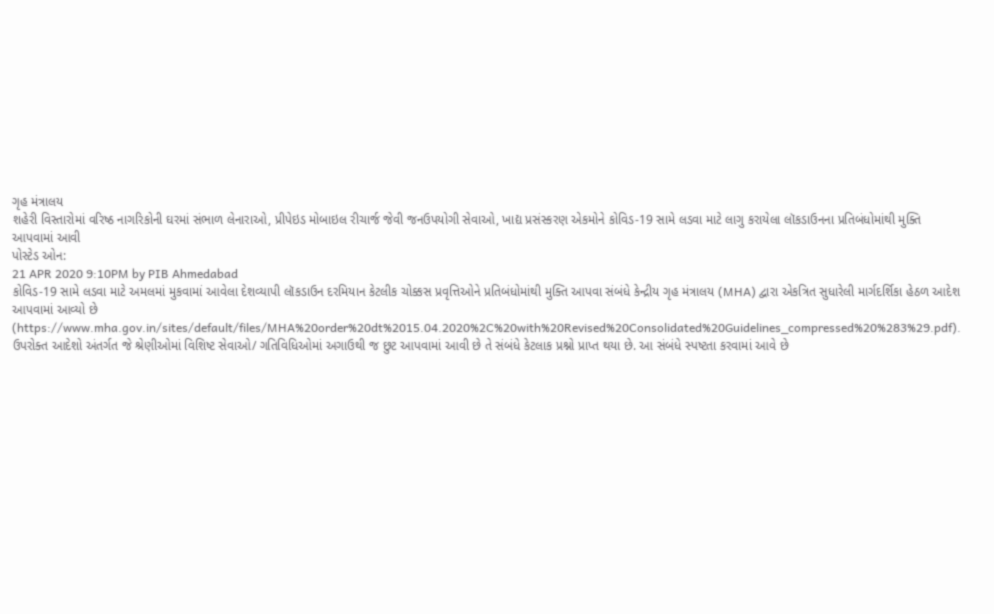ગૃહ મંત્રાલય
શહેરી વિસ્તારોમાં વરિષ્ઠ નાગરિકોની ઘરમાં સંભાળ લેનારાઓ, પ્રીપેઇડ મોબાઇલ રીચાર્જ જેવી જનઉપયોગી સેવાઓ, ખાદ્ય પ્રસંસ્કરણ એકમોને કોવિડ-19 સામે લડવા માટે લાગુ કરાયેલા લૉકડાઉનના પ્રતિબંધોમાંથી મુક્તિ આપવામાં આવી
પોસ્ટેડ ઓન:
21 APR 2020 9:10PM by PIB Ahmedabad
કોવિડ-19 સામે લડવા માટે અમલમાં મુકવામાં આવેલા દેશવ્યાપી લૉકડાઉન દરમિયાન કેટલીક ચોક્કસ પ્રવૃત્તિઓને પ્રતિબંધોમાંથી મુક્તિ આપવા સંબંધે કેન્દ્રીય ગૃહ મંત્રાલય (MHA) દ્વારા એકત્રિત સુધારેલી માર્ગદર્શિકા હેઠળ આદેશ આપવામાં આવ્યો છે
(https://www.mha.gov.in/sites/default/files/MHA%20order%20dt%2015.04.2020%2C%20with%20Revised%20Consolidated%20Guidelines_compressed%20%283%29.pdf).
ઉપરોક્ત આદેશો અંતર્ગત જે શ્રેણીઓમાં વિશિષ્ટ સેવાઓ/ ગતિવિધિઓમાં અગાઉથી જ છુટ આપવામાં આવી છે તે સંબંધે કેટલાક પ્રશ્નો પ્રાપ્ત થયા છે. આ સંબંધે સ્પષ્ટતા કરવામાં આવે છે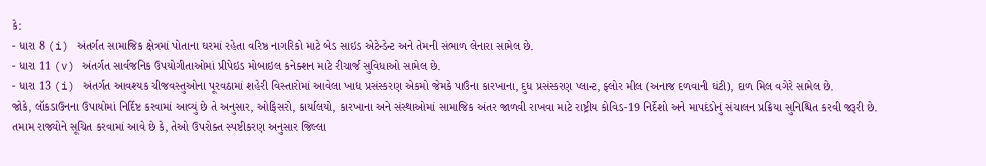કે:
- ધારા 8 (i) અંતર્ગત સામાજિક ક્ષેત્રમાં પોતાના ઘરમાં રહેતા વરિષ્ઠ નાગરિકો માટે બેડ સાઇડ એટેન્ડેન્ટ અને તેમની સંભાળ લેનારા સામેલ છે.
- ધારા 11 (v) અંતર્ગત સાર્વજનિક ઉપયોગીતાઓમાં પ્રીપેઇડ મોબાઇલ કનેક્શન માટે રીચાર્જ સુવિધાઓ સામેલ છે.
- ધારા 13 (i) અંતર્ગત આવશ્યક ચીજવસ્તુઓના પૂરવઠામાં શહેરી વિસ્તારોમાં આવેલા ખાદ્ય પ્રસંસ્કરણ એકમો જેમકે પાઉંના કારખાના, દુધ પ્રસંસ્કરણ પ્લાન્ટ, ફ્લોર મીલ (અનાજ દળવાની ઘંટી), દાળ મિલ વગેરે સામેલ છે.
જોકે, લૉકડાઉનના ઉપાયોમાં નિર્દિષ્ટ કરવામાં આવ્યું છે તે અનુસાર, ઓફિસરો, કાર્યાલયો, કારખાના અને સંસ્થાઓમાં સામાજિક અંતર જાળવી રાખવા માટે રાષ્ટ્રીય કોવિડ-19 નિર્દેશો અને માપદંડોનું સંચાલન પ્રક્રિયા સુનિશ્ચિત કરવી જરૂરી છે.
તમામ રાજ્યોને સૂચિત કરવામાં આવે છે કે, તેઓ ઉપરોક્ત સ્પષ્ટીકરણ અનુસાર જિલ્લા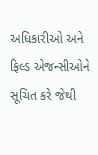અધિકારીઓ અને ફિલ્ડ એજન્સીઓને સૂચિત કરે જેથી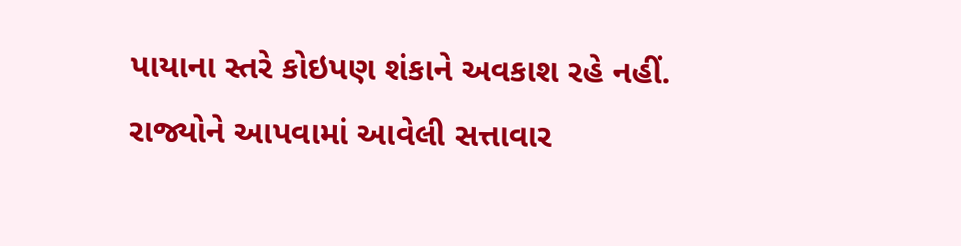પાયાના સ્તરે કોઇપણ શંકાને અવકાશ રહે નહીં.
રાજ્યોને આપવામાં આવેલી સત્તાવાર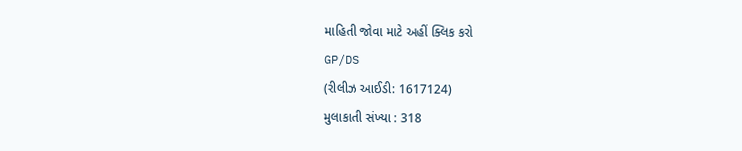માહિતી જોવા માટે અહીં ક્લિક કરો
GP/DS
(રીલીઝ આઈડી: 1617124)
મુલાકાતી સંખ્યા : 318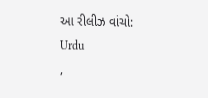આ રીલીઝ વાંચો:
Urdu
,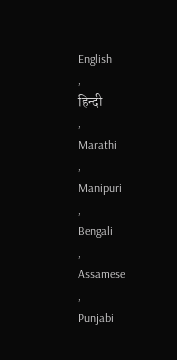English
,
हिन्दी
,
Marathi
,
Manipuri
,
Bengali
,
Assamese
,
Punjabi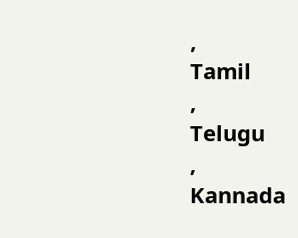,
Tamil
,
Telugu
,
Kannada